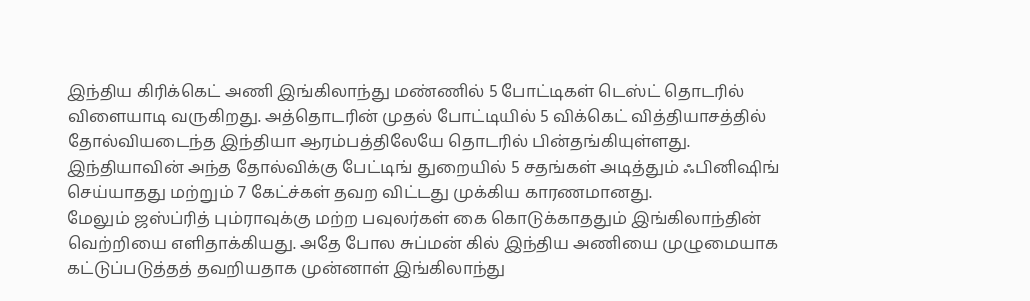இந்திய கிரிக்கெட் அணி இங்கிலாந்து மண்ணில் 5 போட்டிகள் டெஸ்ட் தொடரில் விளையாடி வருகிறது. அத்தொடரின் முதல் போட்டியில் 5 விக்கெட் வித்தியாசத்தில் தோல்வியடைந்த இந்தியா ஆரம்பத்திலேயே தொடரில் பின்தங்கியுள்ளது. இந்தியாவின் அந்த தோல்விக்கு பேட்டிங் துறையில் 5 சதங்கள் அடித்தும் ஃபினிஷிங் செய்யாதது மற்றும் 7 கேட்ச்கள் தவற விட்டது முக்கிய காரணமானது.
மேலும் ஜஸ்ப்ரித் பும்ராவுக்கு மற்ற பவுலர்கள் கை கொடுக்காததும் இங்கிலாந்தின் வெற்றியை எளிதாக்கியது. அதே போல சுப்மன் கில் இந்திய அணியை முழுமையாக கட்டுப்படுத்தத் தவறியதாக முன்னாள் இங்கிலாந்து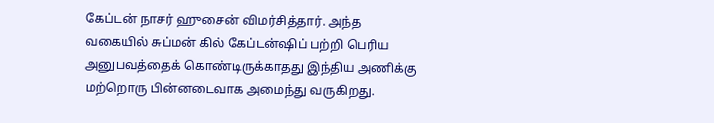கேப்டன் நாசர் ஹுசைன் விமர்சித்தார். அந்த வகையில் சுப்மன் கில் கேப்டன்ஷிப் பற்றி பெரிய அனுபவத்தைக் கொண்டிருக்காதது இந்திய அணிக்கு மற்றொரு பின்னடைவாக அமைந்து வருகிறது.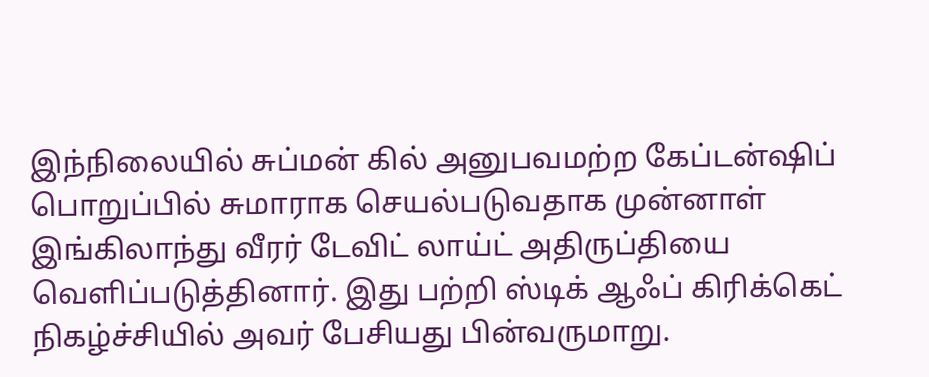இந்நிலையில் சுப்மன் கில் அனுபவமற்ற கேப்டன்ஷிப் பொறுப்பில் சுமாராக செயல்படுவதாக முன்னாள் இங்கிலாந்து வீரர் டேவிட் லாய்ட் அதிருப்தியை வெளிப்படுத்தினார். இது பற்றி ஸ்டிக் ஆஃப் கிரிக்கெட் நிகழ்ச்சியில் அவர் பேசியது பின்வருமாறு.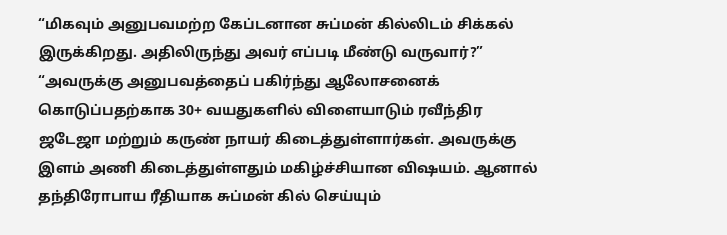“மிகவும் அனுபவமற்ற கேப்டனான சுப்மன் கில்லிடம் சிக்கல் இருக்கிறது. அதிலிருந்து அவர் எப்படி மீண்டு வருவார்?”
“அவருக்கு அனுபவத்தைப் பகிர்ந்து ஆலோசனைக் கொடுப்பதற்காக 30+ வயதுகளில் விளையாடும் ரவீந்திர ஜடேஜா மற்றும் கருண் நாயர் கிடைத்துள்ளார்கள். அவருக்கு இளம் அணி கிடைத்துள்ளதும் மகிழ்ச்சியான விஷயம். ஆனால் தந்திரோபாய ரீதியாக சுப்மன் கில் செய்யும்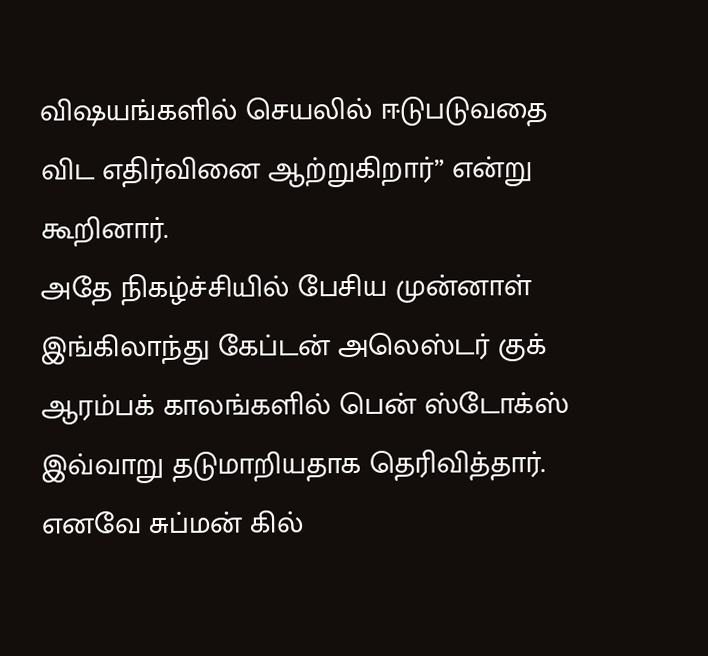விஷயங்களில் செயலில் ஈடுபடுவதை விட எதிர்வினை ஆற்றுகிறார்” என்று கூறினார்.
அதே நிகழ்ச்சியில் பேசிய முன்னாள் இங்கிலாந்து கேப்டன் அலெஸ்டர் குக் ஆரம்பக் காலங்களில் பென் ஸ்டோக்ஸ் இவ்வாறு தடுமாறியதாக தெரிவித்தார். எனவே சுப்மன் கில்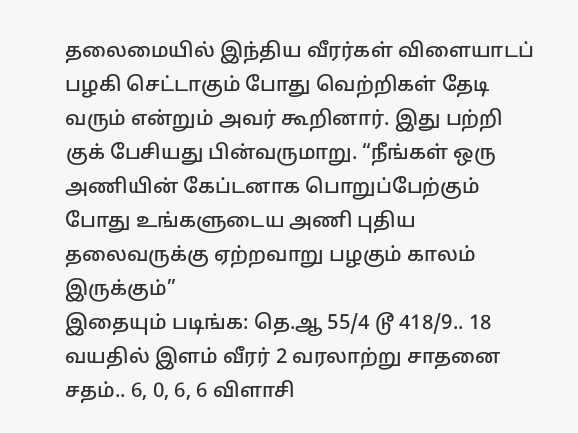தலைமையில் இந்திய வீரர்கள் விளையாடப் பழகி செட்டாகும் போது வெற்றிகள் தேடி வரும் என்றும் அவர் கூறினார். இது பற்றி குக் பேசியது பின்வருமாறு. “நீங்கள் ஒரு அணியின் கேப்டனாக பொறுப்பேற்கும் போது உங்களுடைய அணி புதிய தலைவருக்கு ஏற்றவாறு பழகும் காலம் இருக்கும்”
இதையும் படிங்க: தெ.ஆ 55/4 டூ 418/9.. 18 வயதில் இளம் வீரர் 2 வரலாற்று சாதனை சதம்.. 6, 0, 6, 6 விளாசி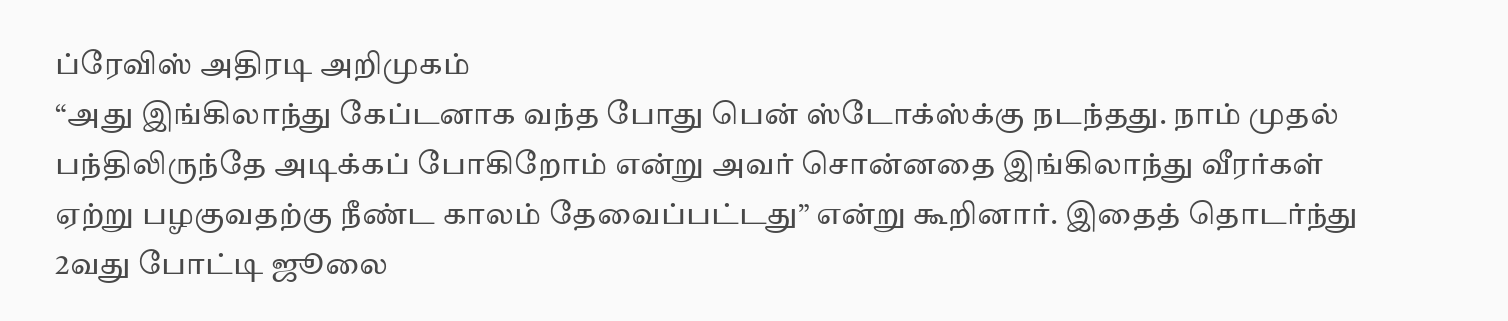ப்ரேவிஸ் அதிரடி அறிமுகம்
“அது இங்கிலாந்து கேப்டனாக வந்த போது பென் ஸ்டோக்ஸ்க்கு நடந்தது. நாம் முதல் பந்திலிருந்தே அடிக்கப் போகிறோம் என்று அவர் சொன்னதை இங்கிலாந்து வீரர்கள் ஏற்று பழகுவதற்கு நீண்ட காலம் தேவைப்பட்டது” என்று கூறினார். இதைத் தொடர்ந்து 2வது போட்டி ஜூலை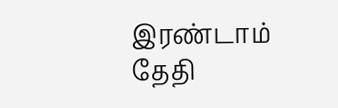இரண்டாம் தேதி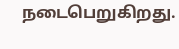நடைபெறுகிறது.